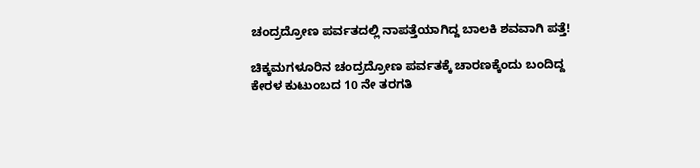ಚಂದ್ರದ್ರೋಣ ಪರ್ವತದಲ್ಲಿ ನಾಪತ್ತೆಯಾಗಿದ್ದ ಬಾಲಕಿ ಶವವಾಗಿ ಪತ್ತೆ!

ಚಿಕ್ಕಮಗಳೂರಿನ ಚಂದ್ರದ್ರೋಣ ಪರ್ವತಕ್ಕೆ ಚಾರಣಕ್ಕೆಂದು ಬಂದಿದ್ದ ಕೇರಳ ಕುಟುಂಬದ 10 ನೇ ತರಗತಿ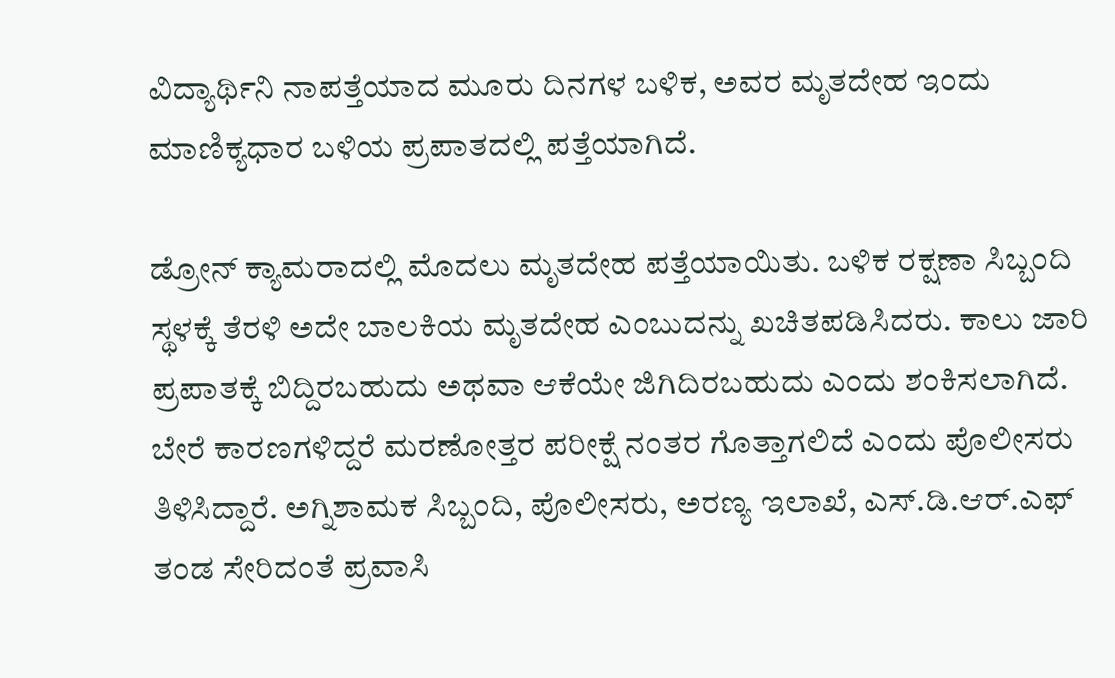ವಿದ್ಯಾರ್ಥಿನಿ ನಾಪತ್ತೆಯಾದ ಮೂರು ದಿನಗಳ ಬಳಿಕ, ಅವರ ಮೃತದೇಹ ಇಂದು ಮಾಣಿಕ್ಯಧಾರ ಬಳಿಯ ಪ್ರಪಾತದಲ್ಲಿ ಪತ್ತೆಯಾಗಿದೆ.

ಡ್ರೋನ್ ಕ್ಯಾಮರಾದಲ್ಲಿ ಮೊದಲು ಮೃತದೇಹ ಪತ್ತೆಯಾಯಿತು. ಬಳಿಕ ರಕ್ಷಣಾ ಸಿಬ್ಬಂದಿ ಸ್ಥಳಕ್ಕೆ ತೆರಳಿ ಅದೇ ಬಾಲಕಿಯ ಮೃತದೇಹ ಎಂಬುದನ್ನು ಖಚಿತಪಡಿಸಿದರು. ಕಾಲು ಜಾರಿ ಪ್ರಪಾತಕ್ಕೆ ಬಿದ್ದಿರಬಹುದು ಅಥವಾ ಆಕೆಯೇ ಜಿಗಿದಿರಬಹುದು ಎಂದು ಶಂಕಿಸಲಾಗಿದೆ. ಬೇರೆ ಕಾರಣಗಳಿದ್ದರೆ ಮರಣೋತ್ತರ ಪರೀಕ್ಷೆ ನಂತರ ಗೊತ್ತಾಗಲಿದೆ ಎಂದು ಪೊಲೀಸರು ತಿಳಿಸಿದ್ದಾರೆ. ಅಗ್ನಿಶಾಮಕ ಸಿಬ್ಬಂದಿ, ಪೊಲೀಸರು, ಅರಣ್ಯ ಇಲಾಖೆ, ಎಸ್.ಡಿ.ಆರ್.ಎಫ್ ತಂಡ ಸೇರಿದಂತೆ ಪ್ರವಾಸಿ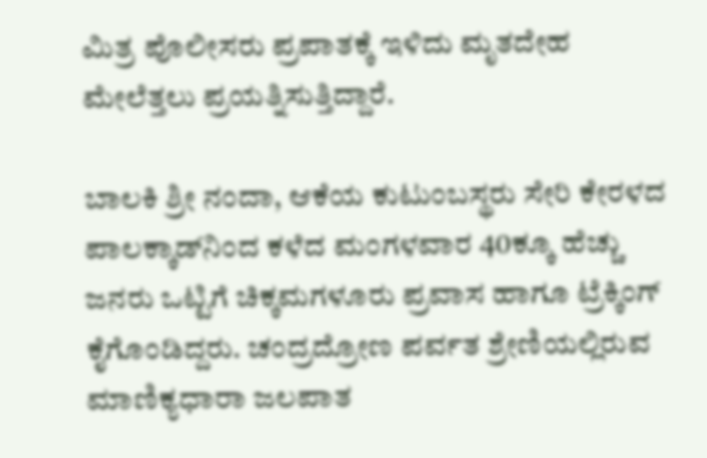ಮಿತ್ರ ಪೊಲೀಸರು ಪ್ರಪಾತಕ್ಕೆ ಇಳಿದು ಮೃತದೇಹ ಮೇಲೆತ್ತಲು ಪ್ರಯತ್ನಿಸುತ್ತಿದ್ದಾರೆ.

ಬಾಲಕಿ ಶ್ರೀ ನಂದಾ, ಆಕೆಯ ಕುಟುಂಬಸ್ಥರು ಸೇರಿ ಕೇರಳದ ಪಾಲಕ್ಕಾಡ್‌ನಿಂದ ಕಳೆದ ಮಂಗಳವಾರ 40ಕ್ಕೂ ಹೆಚ್ಚು ಜನರು ಒಟ್ಟಿಗೆ ಚಿಕ್ಕಮಗಳೂರು ಪ್ರವಾಸ ಹಾಗೂ ಟ್ರೆಕ್ಕಿಂಗ್ ಕೈಗೊಂಡಿದ್ದರು. ಚಂದ್ರದ್ರೋಣ ಪರ್ವತ ಶ್ರೇಣಿಯಲ್ಲಿರುವ ಮಾಣಿಕ್ಯಧಾರಾ ಜಲಪಾತ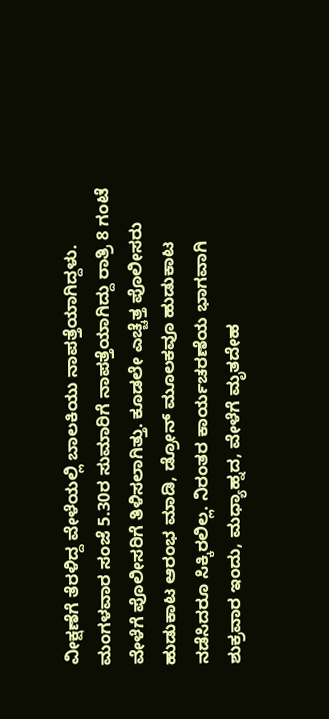ವೀಕ್ಷಣೆಗೆ ತೆರಳಿದ್ದ ವೇಳೆಯಲ್ಲಿ ಬಾಲಕಿಯು ನಾಪತ್ತೆಯಾಗಿದ್ದಳು. ಮಂಗಳವಾರ ಸಂಜೆ 5.30ರ ಸುಮಾರಿಗೆ ನಾಪತ್ತೆಯಾಗಿದ್ದು ರಾತ್ರಿ 8 ಗಂಟೆ ವೇಳೆಗೆ ಪೊಲೀಸರಿಗೆ ತಿಳಿಸಲಾಗಿತ್ತು. ಕೂಡಲೇ ಎಚ್ಚೆತ್ತ ಪೊಲೀಸರು ಹುಡುಕಾಟ ಆರಂಭ ಮಾಡಿ, ಡ್ರೋನ್ ಮೂಲಕವೂ ಹುಡುಕಾಟ ನಡೆಸಿದರೂ ಸಿಕ್ಕಿರಲಿಲ್ಲ. ನಿರಂತರ ಕಾರ್ಯಚರಣೆಯ ಭಾಗವಾಗಿ ಶುಕ್ರವಾರ ಇಂದು, ಮಧ್ಯಾಹ್ನದ, ವೇಳೆಗೆ ಮೃತದೇಹ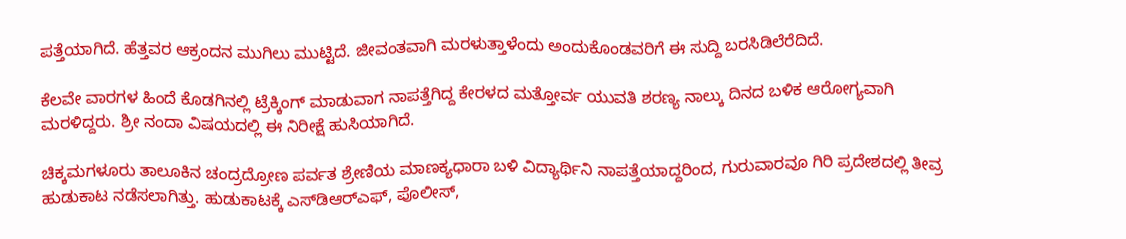ಪತ್ತೆಯಾಗಿದೆ. ಹೆತ್ತವರ ಆಕ್ರಂದನ ಮುಗಿಲು ಮುಟ್ಟಿದೆ. ಜೀವಂತವಾಗಿ ಮರಳುತ್ತಾಳೆಂದು ಅಂದುಕೊಂಡವರಿಗೆ ಈ ಸುದ್ದಿ ಬರಸಿಡಿಲೆರೆದಿದೆ.

ಕೆಲವೇ ವಾರಗಳ ಹಿಂದೆ ಕೊಡಗಿನಲ್ಲಿ ಟ್ರೆಕ್ಕಿಂಗ್ ಮಾಡುವಾಗ ನಾಪತ್ತೆಗಿದ್ದ ಕೇರಳದ ಮತ್ತೋರ್ವ ಯುವತಿ ಶರಣ್ಯ ನಾಲ್ಕು ದಿನದ ಬಳಿಕ ಆರೋಗ್ಯವಾಗಿ ಮರಳಿದ್ದರು. ಶ್ರೀ ನಂದಾ ವಿಷಯದಲ್ಲಿ ಈ ನಿರೀಕ್ಷೆ ಹುಸಿಯಾಗಿದೆ.

ಚಿಕ್ಕಮಗಳೂರು ತಾಲೂಕಿನ ಚಂದ್ರದ್ರೋಣ ಪರ್ವತ ಶ್ರೇಣಿಯ ಮಾಣಕ್ಯಧಾರಾ ಬಳಿ ವಿದ್ಯಾರ್ಥಿನಿ ನಾಪತ್ತೆಯಾದ್ದರಿಂದ, ಗುರುವಾರವೂ ಗಿರಿ ಪ್ರದೇಶದಲ್ಲಿ ತೀವ್ರ ಹುಡುಕಾಟ ನಡೆಸಲಾಗಿತ್ತು. ಹುಡುಕಾಟಕ್ಕೆ ಎಸ್‌ಡಿಆರ್‌ಎಫ್‌, ಪೊಲೀಸ್‌,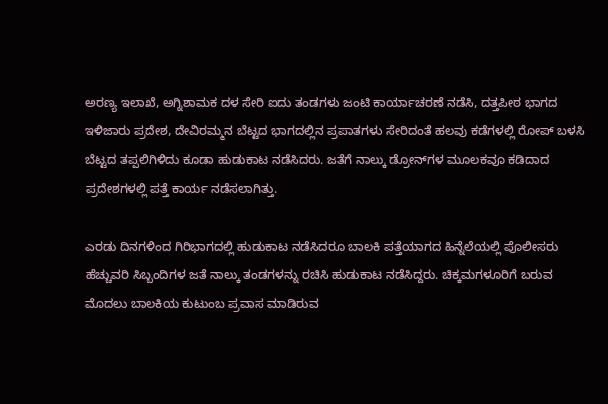ಅರಣ್ಯ ಇಲಾಖೆ, ಅಗ್ನಿಶಾಮಕ ದಳ ಸೇರಿ ಐದು ತಂಡಗಳು ಜಂಟಿ ಕಾರ್ಯಾಚರಣೆ ನಡೆಸಿ, ದತ್ತಪೀಠ ಭಾಗದ ಇಳಿಜಾರು ಪ್ರದೇಶ, ದೇವಿರಮ್ಮನ ಬೆಟ್ಟದ ಭಾಗದಲ್ಲಿನ ಪ್ರಪಾತಗಳು ಸೇರಿದಂತೆ ಹಲವು ಕಡೆಗಳಲ್ಲಿ ರೋಪ್‌ ಬಳಸಿ ಬೆಟ್ಟದ ತಪ್ಪಲಿಗಿಳಿದು ಕೂಡಾ ಹುಡುಕಾಟ ನಡೆಸಿದರು. ಜತೆಗೆ ನಾಲ್ಕು ಡ್ರೋನ್‌ಗಳ ಮೂಲಕವೂ ಕಡಿದಾದ ಪ್ರದೇಶಗಳಲ್ಲಿ ಪತ್ತೆ ಕಾರ್ಯ ನಡೆಸಲಾಗಿತ್ತು.

ಎರಡು ದಿನಗಳಿಂದ ಗಿರಿಭಾಗದಲ್ಲಿ ಹುಡುಕಾಟ ನಡೆಸಿದರೂ ಬಾಲಕಿ ಪತ್ತೆಯಾಗದ ಹಿನ್ನೆಲೆಯಲ್ಲಿ ಪೊಲೀಸರು ಹೆಚ್ಚುವರಿ ಸಿಬ್ಬಂದಿಗಳ ಜತೆ ನಾಲ್ಕು ತಂಡಗಳನ್ನು ರಚಿಸಿ ಹುಡುಕಾಟ ನಡೆಸಿದ್ದರು. ಚಿಕ್ಕಮಗಳೂರಿಗೆ ಬರುವ ಮೊದಲು ಬಾಲಕಿಯ ಕುಟುಂಬ ಪ್ರವಾಸ ಮಾಡಿರುವ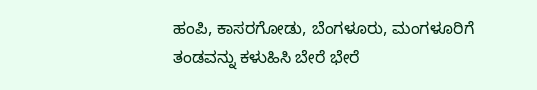ಹಂಪಿ, ಕಾಸರಗೋಡು, ಬೆಂಗಳೂರು, ಮಂಗಳೂರಿಗೆ ತಂಡವನ್ನು ಕಳುಹಿಸಿ ಬೇರೆ ಭೇರೆ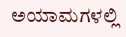ಅಯಾಮಗಳಲ್ಲಿ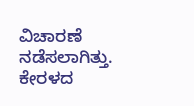ವಿಚಾರಣೆ ನಡೆಸಲಾಗಿತ್ತು. ಕೇರಳದ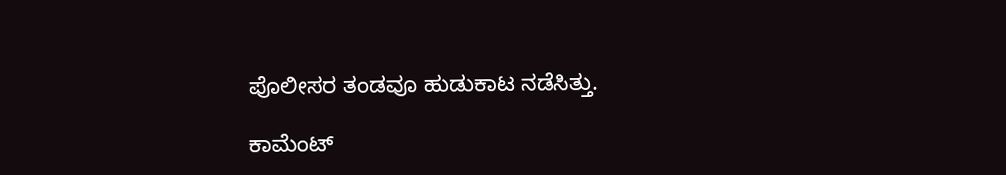ಪೊಲೀಸರ ತಂಡವೂ ಹುಡುಕಾಟ ನಡೆಸಿತ್ತು.

ಕಾಮೆಂಟ್‌‌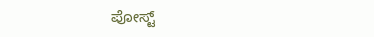ಪೋಸ್ಟ್‌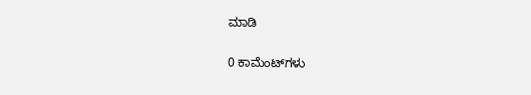ಮಾಡಿ

0 ಕಾಮೆಂಟ್‌ಗಳು